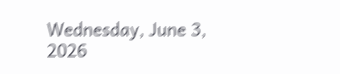Wednesday, June 3, 2026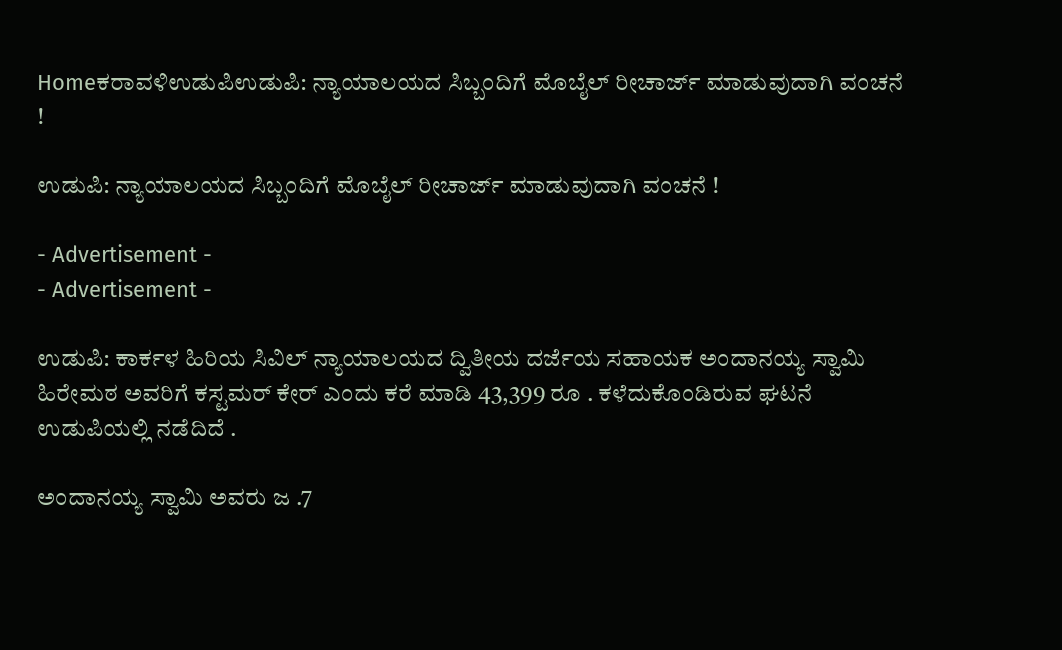Homeಕರಾವಳಿಉಡುಪಿಉಡುಪಿ: ನ್ಯಾಯಾಲಯದ ಸಿಬ್ಬಂದಿಗೆ ಮೊಬೈಲ್ ರೀಚಾರ್ಜ್ ಮಾಡುವುದಾಗಿ ವಂಚನೆ !

ಉಡುಪಿ: ನ್ಯಾಯಾಲಯದ ಸಿಬ್ಬಂದಿಗೆ ಮೊಬೈಲ್ ರೀಚಾರ್ಜ್ ಮಾಡುವುದಾಗಿ ವಂಚನೆ !

- Advertisement -
- Advertisement -

ಉಡುಪಿ: ಕಾರ್ಕಳ ಹಿರಿಯ ಸಿವಿಲ್ ನ್ಯಾಯಾಲಯದ ದ್ವಿತೀಯ ದರ್ಜೆಯ ಸಹಾಯಕ ಅಂದಾನಯ್ಯ ಸ್ವಾಮಿ ಹಿರೇಮಠ ಅವರಿಗೆ ಕಸ್ಟಮರ್ ಕೇರ್ ಎಂದು ಕರೆ ಮಾಡಿ 43,399 ರೂ . ಕಳೆದುಕೊಂಡಿರುವ ಘಟನೆ ಉಡುಪಿಯಲ್ಲಿ ನಡೆದಿದೆ .

ಅಂದಾನಯ್ಯ ಸ್ವಾಮಿ ಅವರು ಜ .7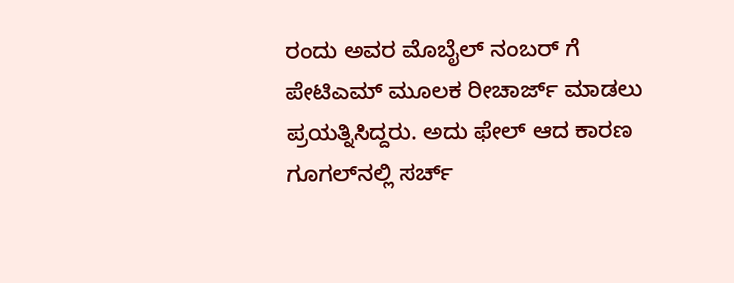ರಂದು ಅವರ ಮೊಬೈಲ್ ನಂಬರ್ ಗೆ ಪೇಟಿಎಮ್ ಮೂಲಕ ರೀಚಾರ್ಜ್ ಮಾಡಲು ಪ್ರಯತ್ನಿಸಿದ್ದರು. ಅದು ಫೇಲ್ ಆದ ಕಾರಣ ಗೂಗಲ್‌ನಲ್ಲಿ ಸರ್ಚ್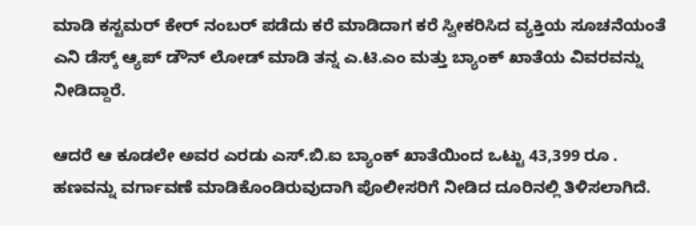ಮಾಡಿ ಕಸ್ಟಮರ್ ಕೇರ್ ನಂಬರ್ ಪಡೆದು ಕರೆ ಮಾಡಿದಾಗ ಕರೆ ಸ್ವೀಕರಿಸಿದ ವ್ಯಕ್ತಿಯ ಸೂಚನೆಯಂತೆ ಎನಿ ಡೆಸ್ಕ್ ಆ್ಯಪ್ ಡೌನ್ ಲೋಡ್ ಮಾಡಿ ತನ್ನ ಎ.ಟಿ.ಎಂ ಮತ್ತು ಬ್ಯಾಂಕ್ ಖಾತೆಯ ವಿವರವನ್ನು ನೀಡಿದ್ದಾರೆ.

ಆದರೆ ಆ ಕೂಡಲೇ ಅವರ ಎರಡು ಎಸ್.ಬಿ.ಐ ಬ್ಯಾಂಕ್ ಖಾತೆಯಿಂದ ಒಟ್ಟು 43,399 ರೂ . ಹಣವನ್ನು ವರ್ಗಾವಣೆ ಮಾಡಿಕೊಂಡಿರುವುದಾಗಿ ಪೊಲೀಸರಿಗೆ ನೀಡಿದ ದೂರಿನಲ್ಲಿ ತಿಳಿಸಲಾಗಿದೆ.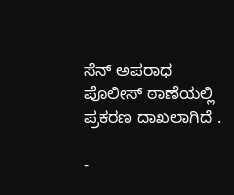ಸೆನ್ ಅಪರಾಧ ಪೊಲೀಸ್ ಠಾಣೆಯಲ್ಲಿ ಪ್ರಕರಣ ದಾಖಲಾಗಿದೆ .

-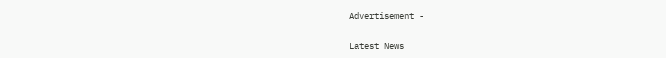Advertisement -

Latest News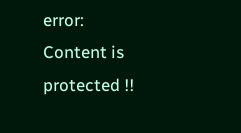error: Content is protected !!